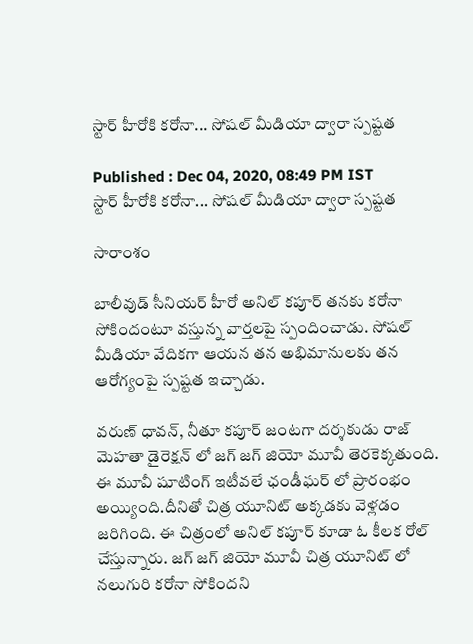స్టార్ హీరోకి కరోనా... సోషల్ మీడియా ద్వారా స్పష్టత

Published : Dec 04, 2020, 08:49 PM IST
స్టార్ హీరోకి కరోనా... సోషల్ మీడియా ద్వారా స్పష్టత

సారాంశం

బాలీవుడ్ సీనియర్ హీరో అనిల్ కపూర్ తనకు కరోనా సోకిందంటూ వస్తున్న వార్తలపై స్పందించాడు. సోషల్ మీడియా వేదికగా ఆయన తన అభిమానులకు తన ఆరోగ్యంపై స్పష్టత ఇచ్చాడు.

వరుణ్ ధావన్, నీతూ కపూర్ జంటగా దర్శకుడు రాజ్ మెహతా డైరెక్షన్ లో జగ్ జగ్ జియో మూవీ తెరకెక్కతుంది. ఈ మూవీ షూటింగ్ ఇటీవలే ఛండీఘర్ లో ప్రారంభం అయ్యింది.దీనితో చిత్ర యూనిట్ అక్కడకు వెళ్లడం జరిగింది. ఈ చిత్రంలో అనిల్ కపూర్ కూడా ఓ కీలక రోల్ చేస్తున్నారు. జగ్ జగ్ జియో మూవీ చిత్ర యూనిట్ లో నలుగురి కరోనా సోకిందని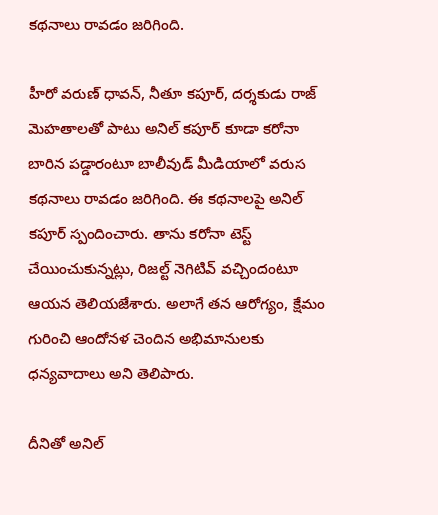కథనాలు రావడం జరిగింది.

హీరో వరుణ్ ధావన్, నీతూ కపూర్, దర్శకుడు రాజ్ మెహతాలతో పాటు అనిల్ కపూర్ కూడా కరోనా బారిన పడ్డారంటూ బాలీవుడ్ మీడియాలో వరుస కథనాలు రావడం జరిగింది. ఈ కథనాలపై అనిల్ కపూర్ స్పందించారు. తాను కరోనా టెస్ట్ చేయించుకున్నట్లు, రిజల్ట్ నెగిటివ్ వచ్చిందంటూ ఆయన తెలియజేశారు. అలాగే తన ఆరోగ్యం, క్షేమం గురించి ఆందోనళ చెందిన అభిమానులకు ధన్యవాదాలు అని తెలిపారు.

దీనితో అనిల్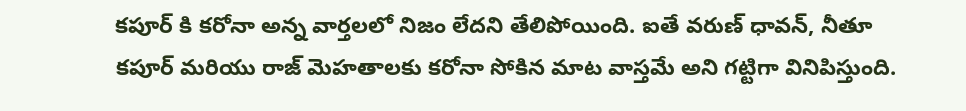కపూర్ కి కరోనా అన్న వార్తలలో నిజం లేదని తేలిపోయింది. ఐతే వరుణ్ ధావన్, నీతూ కపూర్ మరియు రాజ్ మెహతాలకు కరోనా సోకిన మాట వాస్తమే అని గట్టిగా వినిపిస్తుంది.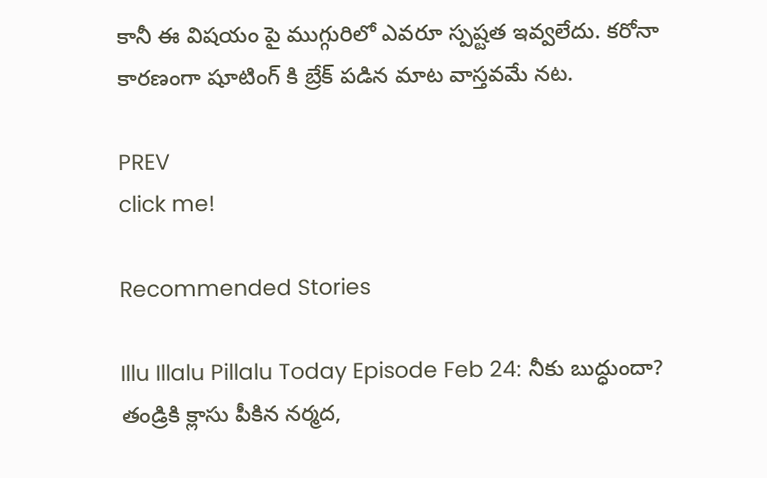కానీ ఈ విషయం పై ముగ్గురిలో ఎవరూ స్పష్టత ఇవ్వలేదు. కరోనా కారణంగా షూటింగ్ కి బ్రేక్ పడిన మాట వాస్తవమే నట.

PREV
click me!

Recommended Stories

Illu Illalu Pillalu Today Episode Feb 24: నీకు బుద్ధుందా? తండ్రికి క్లాసు పీకిన నర్మద,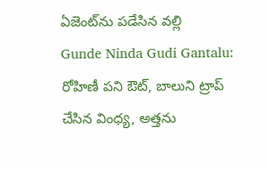ఏజెంట్‌ను పడేసిన వల్లి
Gunde Ninda Gudi Gantalu: రోహిణీ పని ఔట్, బాలుని ట్రాప్ చేసిన వింధ్య, అత్తను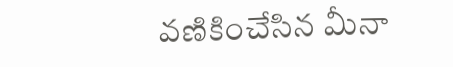వణికించేసిన మీనా